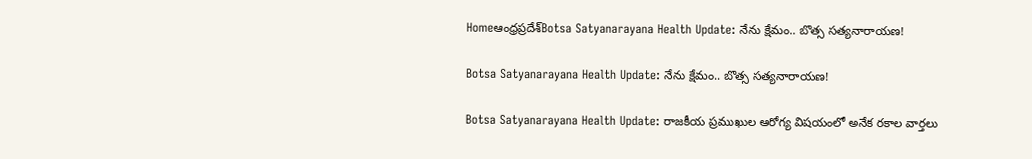Homeఆంధ్రప్రదేశ్‌Botsa Satyanarayana Health Update: నేను క్షేమం.. బొత్స సత్యనారాయణ!

Botsa Satyanarayana Health Update: నేను క్షేమం.. బొత్స సత్యనారాయణ!

Botsa Satyanarayana Health Update: రాజకీయ ప్రముఖుల ఆరోగ్య విషయంలో అనేక రకాల వార్తలు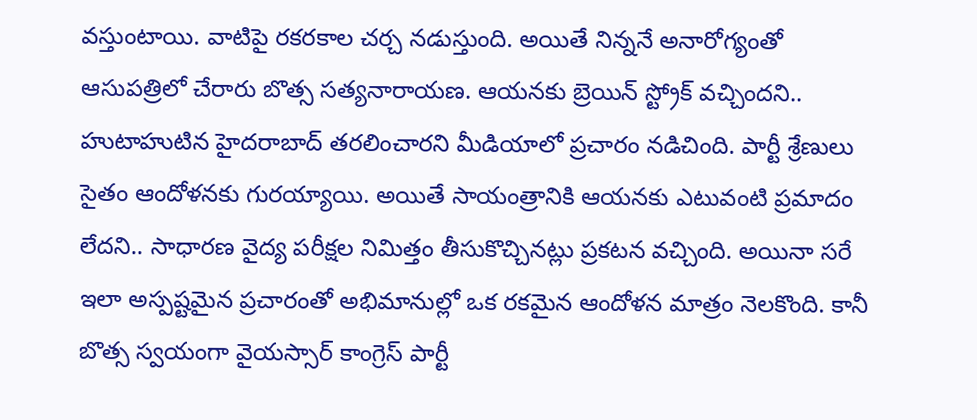వస్తుంటాయి. వాటిపై రకరకాల చర్చ నడుస్తుంది. అయితే నిన్ననే అనారోగ్యంతో ఆసుపత్రిలో చేరారు బొత్స సత్యనారాయణ. ఆయనకు బ్రెయిన్ స్ట్రోక్ వచ్చిందని.. హుటాహుటిన హైదరాబాద్ తరలించారని మీడియాలో ప్రచారం నడిచింది. పార్టీ శ్రేణులు సైతం ఆందోళనకు గురయ్యాయి. అయితే సాయంత్రానికి ఆయనకు ఎటువంటి ప్రమాదం లేదని.. సాధారణ వైద్య పరీక్షల నిమిత్తం తీసుకొచ్చినట్లు ప్రకటన వచ్చింది. అయినా సరే ఇలా అస్పష్టమైన ప్రచారంతో అభిమానుల్లో ఒక రకమైన ఆందోళన మాత్రం నెలకొంది. కానీ బొత్స స్వయంగా వైయస్సార్ కాంగ్రెస్ పార్టీ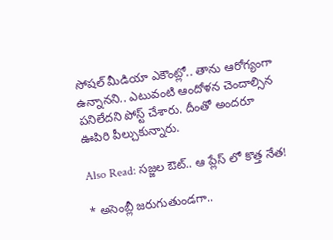సోషల్ మీడియా ఎకౌంట్లో.. తాను ఆరోగ్యంగా ఉన్నానని.. ఎటువంటి ఆందోళన చెందాల్సిన పనిలేదని పోస్ట్ చేశారు. దీంతో అందరూ ఊపిరి పీల్చుకున్నారు.

Also Read: సజ్జల ఔట్.. ఆ ప్లేస్ లో కొత్త నేత!

* అసెంబ్లీ జరుగుతుండగా..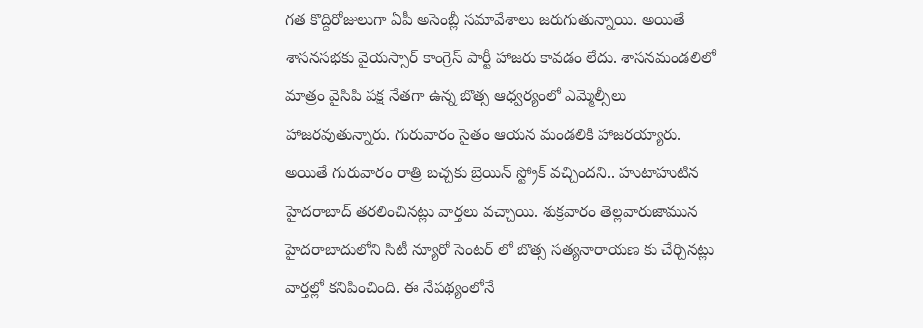గత కొద్దిరోజులుగా ఏపీ అసెంబ్లీ సమావేశాలు జరుగుతున్నాయి. అయితే శాసనసభకు వైయస్సార్ కాంగ్రెస్ పార్టీ హాజరు కావడం లేదు. శాసనమండలిలో మాత్రం వైసిపి పక్ష నేతగా ఉన్న బొత్స ఆధ్వర్యంలో ఎమ్మెల్సీలు హాజరవుతున్నారు. గురువారం సైతం ఆయన మండలికి హాజరయ్యారు. అయితే గురువారం రాత్రి బచ్చకు బ్రెయిన్ స్ట్రోక్ వచ్చిందని.. హుటాహుటిన హైదరాబాద్ తరలించినట్లు వార్తలు వచ్చాయి. శుక్రవారం తెల్లవారుజామున హైదరాబాదులోని సిటీ న్యూరో సెంటర్ లో బొత్స సత్యనారాయణ కు చేర్చినట్లు వార్తల్లో కనిపించింది. ఈ నేపథ్యంలోనే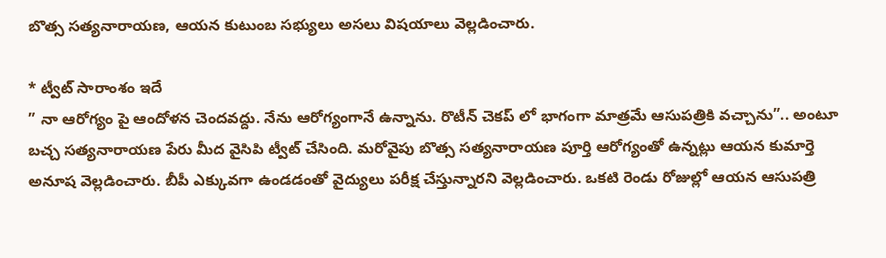బొత్స సత్యనారాయణ, ఆయన కుటుంబ సభ్యులు అసలు విషయాలు వెల్లడించారు.

* ట్వీట్ సారాంశం ఇదే
” నా ఆరోగ్యం పై ఆందోళన చెందవద్దు. నేను ఆరోగ్యంగానే ఉన్నాను. రొటీన్ చెకప్ లో భాగంగా మాత్రమే ఆసుపత్రికి వచ్చాను”.. అంటూ బచ్చ సత్యనారాయణ పేరు మీద వైసిపి ట్వీట్ చేసింది. మరోవైపు బొత్స సత్యనారాయణ పూర్తి ఆరోగ్యంతో ఉన్నట్లు ఆయన కుమార్తె అనూష వెల్లడించారు. బీపీ ఎక్కువగా ఉండడంతో వైద్యులు పరీక్ష చేస్తున్నారని వెల్లడించారు. ఒకటి రెండు రోజుల్లో ఆయన ఆసుపత్రి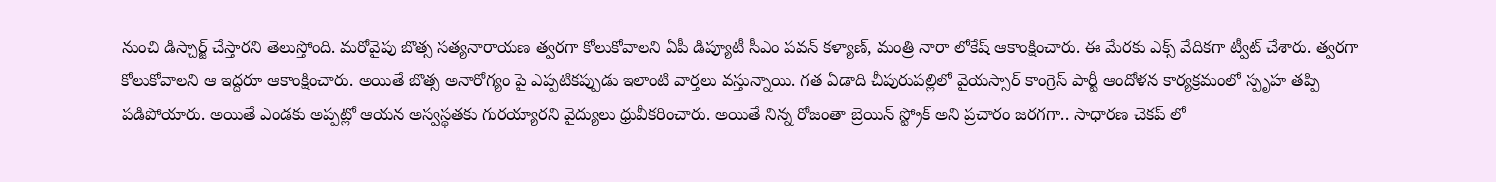నుంచి డిస్చార్జ్ చేస్తారని తెలుస్తోంది. మరోవైపు బొత్స సత్యనారాయణ త్వరగా కోలుకోవాలని ఏపీ డిప్యూటీ సీఎం పవన్ కళ్యాణ్, మంత్రి నారా లోకేష్ ఆకాంక్షించారు. ఈ మేరకు ఎక్స్ వేదికగా ట్వీట్ చేశారు. త్వరగా కోలుకోవాలని ఆ ఇద్దరూ ఆకాంక్షించారు. అయితే బొత్స అనారోగ్యం పై ఎప్పటికప్పుడు ఇలాంటి వార్తలు వస్తున్నాయి. గత ఏడాది చీపురుపల్లిలో వైయస్సార్ కాంగ్రెస్ పార్టీ ఆందోళన కార్యక్రమంలో స్పృహ తప్పి పడిపోయారు. అయితే ఎండకు అప్పట్లో ఆయన అస్వస్థతకు గురయ్యారని వైద్యులు ధ్రువీకరించారు. అయితే నిన్న రోజంతా బ్రెయిన్ స్ట్రోక్ అని ప్రచారం జరగగా.. సాధారణ చెకప్ లో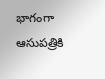భాగంగా ఆసుపత్రికి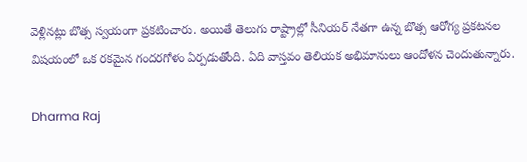వెళ్లినట్లు బొత్స స్వయంగా ప్రకటించారు. అయితే తెలుగు రాష్ట్రాల్లో సీనియర్ నేతగా ఉన్న బొత్స ఆరోగ్య ప్రకటనల విషయంలో ఒక రకమైన గందరగోళం ఏర్పడుతోంది. ఏది వాస్తవం తెలియక అభిమానులు ఆందోళన చెందుతున్నారు.

Dharma Raj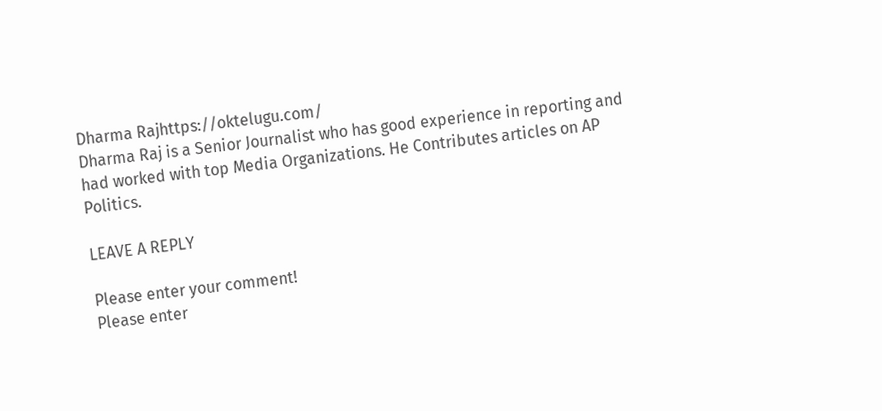Dharma Rajhttps://oktelugu.com/
Dharma Raj is a Senior Journalist who has good experience in reporting and had worked with top Media Organizations. He Contributes articles on AP Politics.

LEAVE A REPLY

Please enter your comment!
Please enter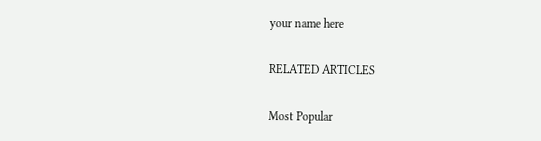your name here

RELATED ARTICLES

Most Popular